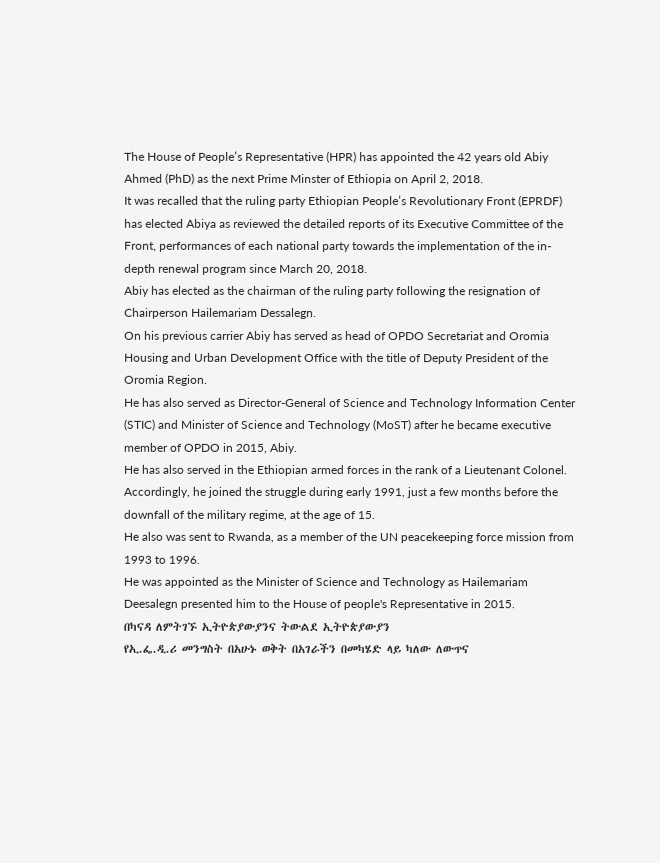The House of People’s Representative (HPR) has appointed the 42 years old Abiy Ahmed (PhD) as the next Prime Minster of Ethiopia on April 2, 2018.
It was recalled that the ruling party Ethiopian People’s Revolutionary Front (EPRDF) has elected Abiya as reviewed the detailed reports of its Executive Committee of the Front, performances of each national party towards the implementation of the in-depth renewal program since March 20, 2018.
Abiy has elected as the chairman of the ruling party following the resignation of Chairperson Hailemariam Dessalegn.
On his previous carrier Abiy has served as head of OPDO Secretariat and Oromia Housing and Urban Development Office with the title of Deputy President of the Oromia Region.
He has also served as Director-General of Science and Technology Information Center (STIC) and Minister of Science and Technology (MoST) after he became executive member of OPDO in 2015, Abiy.
He has also served in the Ethiopian armed forces in the rank of a Lieutenant Colonel.
Accordingly, he joined the struggle during early 1991, just a few months before the downfall of the military regime, at the age of 15.
He also was sent to Rwanda, as a member of the UN peacekeeping force mission from 1993 to 1996.
He was appointed as the Minister of Science and Technology as Hailemariam Deesalegn presented him to the House of people's Representative in 2015.
በካናዳ ለምትገኙ ኢትዮጵያውያንና ትውልደ ኢትዮጵያውያን
የኢ.ፌ.ዲ.ሪ መንግስት በአሁኑ ወቅት በአገራችን በመካሄድ ላይ ካለው ለውጥና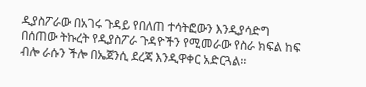ዲያስፖራው በአገሩ ጉዳይ የበለጠ ተሳትፎውን እንዲያሳድግ በሰጠው ትኩረት የዲያስፖራ ጉዳዮችን የሚመራው የስራ ክፍል ከፍ ብሎ ራሱን ችሎ በኤጀንሲ ደረጃ እንዲዋቀር አድርጓል፡፡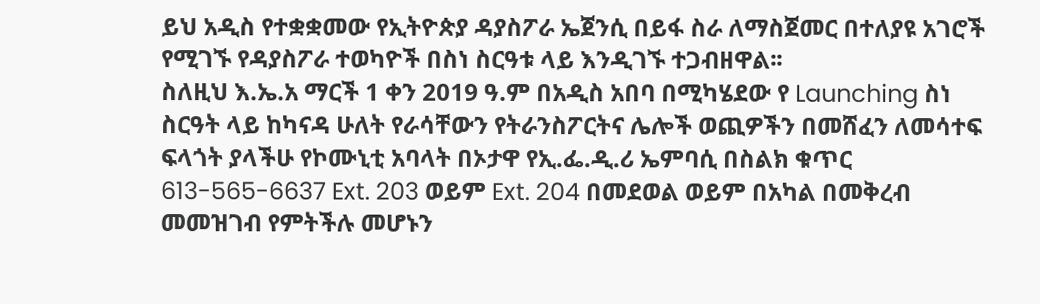ይህ አዲስ የተቋቋመው የኢትዮጵያ ዳያስፖራ ኤጀንሲ በይፋ ስራ ለማስጀመር በተለያዩ አገሮች የሚገኙ የዳያስፖራ ተወካዮች በስነ ስርዓቱ ላይ እንዲገኙ ተጋብዘዋል፡፡
ስለዚህ እ.ኤ.አ ማርች 1 ቀን 2019 ዓ.ም በአዲስ አበባ በሚካሄደው የ Launching ስነ ስርዓት ላይ ከካናዳ ሁለት የራሳቸውን የትራንስፖርትና ሌሎች ወጪዎችን በመሸፈን ለመሳተፍ ፍላጎት ያላችሁ የኮሙኒቲ አባላት በኦታዋ የኢ.ፌ.ዲ.ሪ ኤምባሲ በስልክ ቁጥር 613-565-6637 Ext. 203 ወይም Ext. 204 በመደወል ወይም በአካል በመቅረብ መመዝገብ የምትችሉ መሆኑን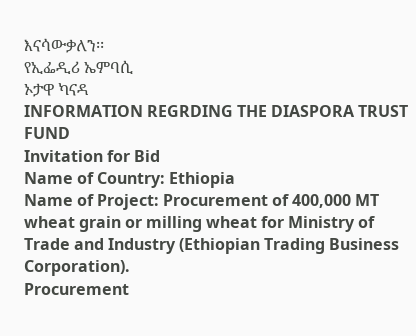እናሳውቃለን፡፡
የኢፌዲሪ ኤምባሲ
ኦታዋ ካናዳ
INFORMATION REGRDING THE DIASPORA TRUST FUND
Invitation for Bid
Name of Country: Ethiopia
Name of Project: Procurement of 400,000 MT wheat grain or milling wheat for Ministry of Trade and Industry (Ethiopian Trading Business Corporation).
Procurement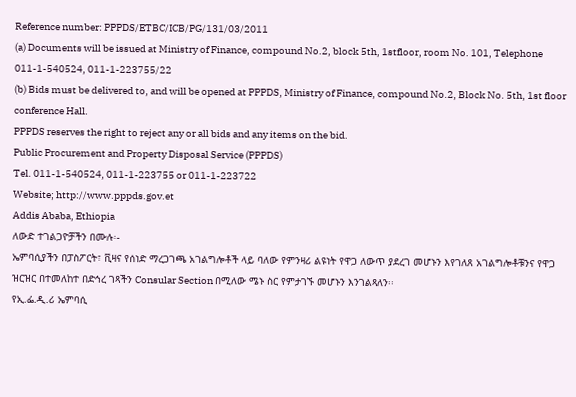Reference number: PPPDS/ETBC/ICB/PG/131/03/2011
(a) Documents will be issued at Ministry of Finance, compound No.2, block 5th, 1stfloor, room No. 101, Telephone 011-1-540524, 011-1-223755/22
(b) Bids must be delivered to, and will be opened at PPPDS, Ministry of Finance, compound No.2, Block No. 5th, 1st floor conference Hall.
PPPDS reserves the right to reject any or all bids and any items on the bid.
Public Procurement and Property Disposal Service (PPPDS)
Tel. 011-1-540524, 011-1-223755 or 011-1-223722
Website; http://www.pppds.gov.et
Addis Ababa, Ethiopia
ለውድ ተገልጋዮቻችን በሙሉ፡-
ኤምባሲያችን በፓስፖርት፣ ቪዛና የሰነድ ማረጋገጫ አገልግሎቶች ላይ ባለው የምንዛሪ ልዩነት የዋጋ ለውጥ ያደረገ መሆኑን እየገለጸ አገልግሎቶቹንና የዋጋ ዝርዝር በተመለከተ በድኅረ ገጻችን Consular Section በሚለው ሜኑ ስር የምታገኙ መሆኑን እንገልጻለን፡፡
የኢ.ፌ.ዲ.ሪ ኤምባሲ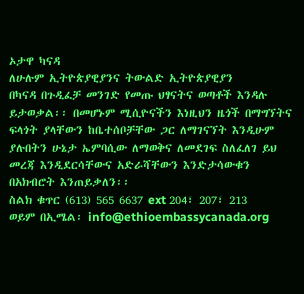ኦታዋ ካናዳ
ለሁሉም ኢትዮጵያዊያንና ትውልድ ኢትዮጵያዊያን
በካናዳ በጉዲፈቻ መንገድ የመጡ ህፃናትና ወጣቶች እንዳሉ ይታወቃል፡፡ በመሆኑም ሚሲዮናችን እነዚህን ዜጎች በማግኘትና ፍላጎት ያላቸውን ከቤተሰቦቻቸው ጋር ለማገናኘት እንዲሁም ያሉበትን ሁኔታ ኤምባሲው ለማወቅና ለመደገፍ ስለፈለገ ይህ መረጃ እንዲደርሳቸውና አድራሻቸውን እንድታሳውቁን በአክብሮት እንጠይቃለን፡፡
ስልክ ቁጥር (613) 565 6637 ext 204፣ 207፣ 213
ወይም በኢሜል፡ info@ethioembassycanada.org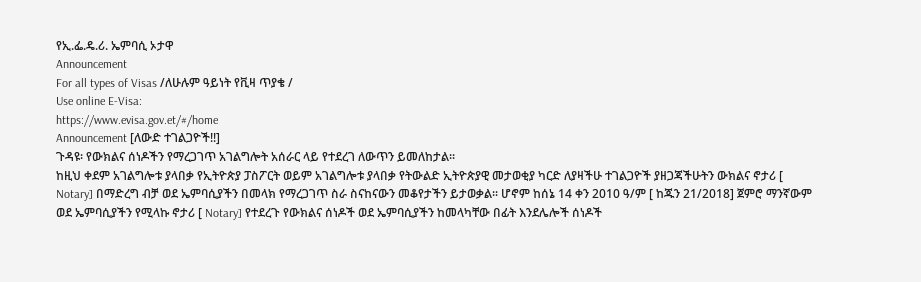የኢ.ፌ.ዴ.ሪ. ኤምባሲ ኦታዋ
Announcement
For all types of Visas /ለሁሉም ዓይነት የቪዛ ጥያቄ /
Use online E-Visa:
https://www.evisa.gov.et/#/home
Announcement [ለውድ ተገልጋዮች!!]
ጉዳዩ፡ የውክልና ሰነዶችን የማረጋገጥ አገልግሎት አሰራር ላይ የተደረገ ለውጥን ይመለከታል፡፡
ከዚህ ቀደም አገልግሎቱ ያላበቃ የኢትዮጵያ ፓስፖርት ወይም አገልግሎቱ ያላበቃ የትውልድ ኢትዮጵያዊ መታወቂያ ካርድ ለያዛችሁ ተገልጋዮች ያዘጋጃችሁትን ውክልና ኖታሪ [ Notary] በማድረግ ብቻ ወደ ኤምባሲያችን በመላክ የማረጋገጥ ስራ ስናከናውን መቆየታችን ይታወቃል፡፡ ሆኖም ከሰኔ 14 ቀን 2010 ዓ/ም [ ከጁን 21/2018] ጀምሮ ማንኛውም ወደ ኤምባሲያችን የሚላኩ ኖታሪ [ Notary] የተደረጉ የውክልና ሰነዶች ወደ ኤምባሲያችን ከመላካቸው በፊት እንደሌሎች ሰነዶች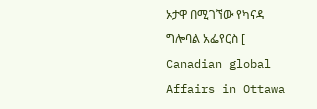ኦታዋ በሚገኘው የካናዳ ግሎባል አፌየርስ [ Canadian global Affairs in Ottawa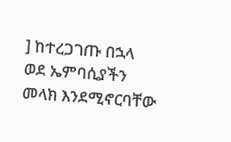] ከተረጋገጡ በኋላ ወደ ኤምባሲያችን መላክ እንደሚኖርባቸው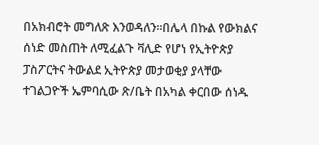በአክብሮት መግለጽ እንወዳለን፡፡በሌላ በኩል የውክልና ሰነድ መስጠት ለሚፈልጉ ቫሊድ የሆነ የኢትዮጵያ ፓስፖርትና ትውልደ ኢትዮጵያ መታወቂያ ያላቸው ተገልጋዮች ኤምባሲው ጽ/ቤት በአካል ቀርበው ሰነዱ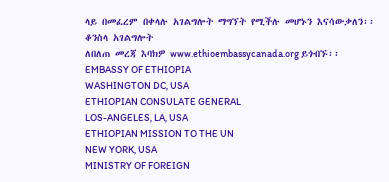ላይ በመፈረም በቀላሉ አገልግሎት ማግኘት የሚችሉ መሆኑን እናሳውቃለን፡፡
ቆንስላ አገልግሎት
ለበለጠ መረጃ እባክዎ www.ethioembassycanada.org ይጎብኙ፡፡
EMBASSY OF ETHIOPIA
WASHINGTON DC, USA
ETHIOPIAN CONSULATE GENERAL
LOS-ANGELES, LA, USA
ETHIOPIAN MISSION TO THE UN
NEW YORK, USA
MINISTRY OF FOREIGN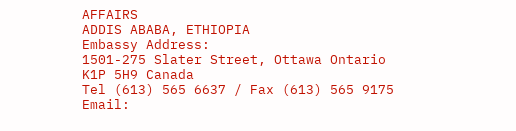AFFAIRS
ADDIS ABABA, ETHIOPIA
Embassy Address:
1501-275 Slater Street, Ottawa Ontario
K1P 5H9 Canada
Tel (613) 565 6637 / Fax (613) 565 9175
Email: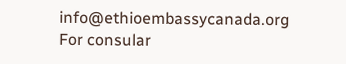info@ethioembassycanada.org
For consular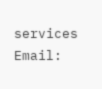services
Email: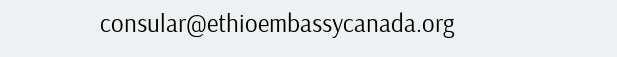consular@ethioembassycanada.org